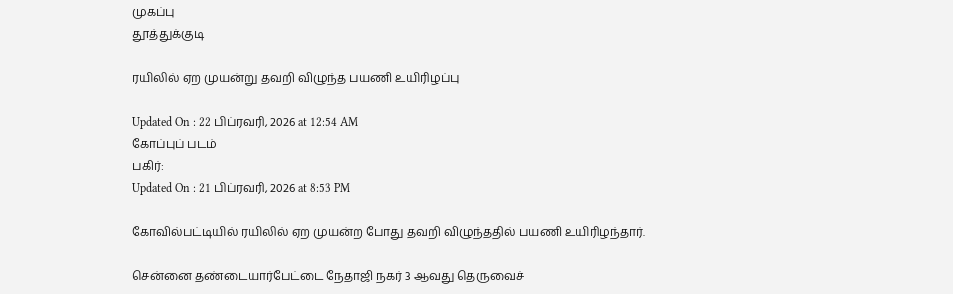முகப்பு
தூத்துக்குடி

ரயிலில் ஏற முயன்று தவறி விழுந்த பயணி உயிரிழப்பு

Updated On : 22 பிப்ரவரி, 2026 at 12:54 AM
கோப்புப் படம்
பகிர்:
Updated On : 21 பிப்ரவரி, 2026 at 8:53 PM

கோவில்பட்டியில் ரயிலில் ஏற முயன்ற போது தவறி விழுந்ததில் பயணி உயிரிழந்தார்.

சென்னை தண்டையார்பேட்டை நேதாஜி நகர் 3 ஆவது தெருவைச்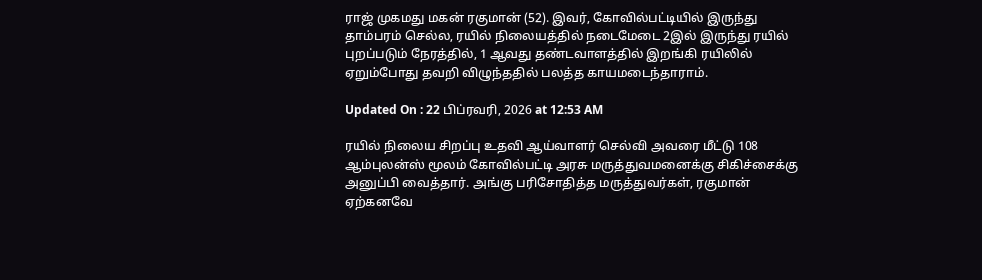ராஜ் முகமது மகன் ரகுமான் (52). இவர், கோவில்பட்டியில் இருந்து தாம்பரம் செல்ல, ரயில் நிலையத்தில் நடைமேடை 2இல் இருந்து ரயில் புறப்படும் நேரத்தில், 1 ஆவது தண்டவாளத்தில் இறங்கி ரயிலில் ஏறும்போது தவறி விழுந்ததில் பலத்த காயமடைந்தாராம்.

Updated On : 22 பிப்ரவரி, 2026 at 12:53 AM

ரயில் நிலைய சிறப்பு உதவி ஆய்வாளர் செல்வி அவரை மீட்டு 108 ஆம்புலன்ஸ் மூலம் கோவில்பட்டி அரசு மருத்துவமனைக்கு சிகிச்சைக்கு அனுப்பி வைத்தார். அங்கு பரிசோதித்த மருத்துவர்கள், ரகுமான் ஏற்கனவே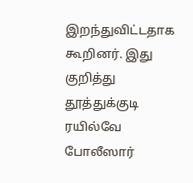இறந்துவிட்டதாக கூறினர். இது குறித்து தூத்துக்குடி ரயில்வே போலீஸார்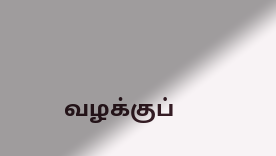வழக்குப்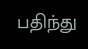பதிந்து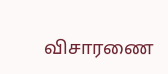விசாரணை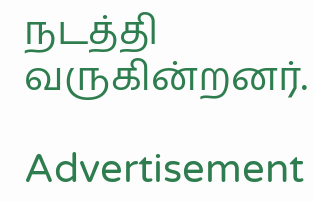நடத்தி வருகின்றனர்.

Advertisement